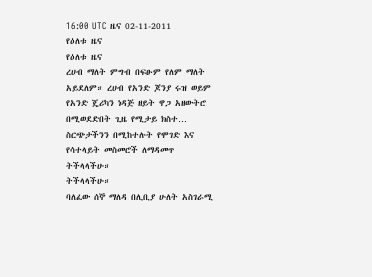16:00 UTC ዜና 02-11-2011
የዕለቱ ዜና
የዕለቱ ዜና
ረሀብ ማለት ምግብ በፍፁም የለም ማለት አይደለም። ረሀብ የአንድ ጆንያ ሩዝ ወይም የአንድ ጄሪካን ነዳጅ ዘይት ዋጋ አዘውትሮ በሚወደድበት ጊዜ የሚታይ ክስተ…
ስርጭታችንን በሚከተሉት የሞገድ እና የሳተላይት መስመሮች ለማዳመጥ ትችላላችሁ።
ትችላላችሁ።
ባለፈው ሰኞ ማለዳ በሊቢያ ሁለት አስገራሚ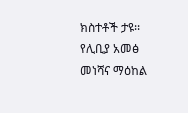ክስተቶች ታዩ፡፡ የሊቢያ አመፅ መነሻና ማዕከል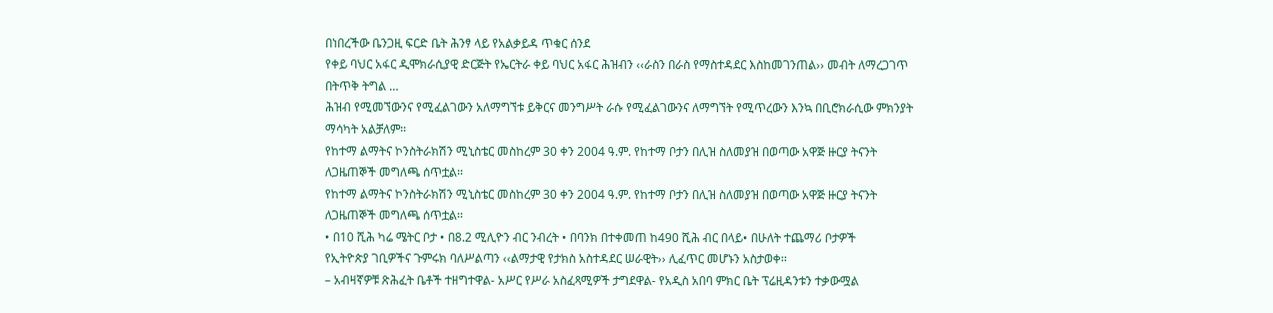በነበረችው ቤንጋዚ ፍርድ ቤት ሕንፃ ላይ የአልቃይዳ ጥቁር ሰንደ
የቀይ ባህር አፋር ዲሞክራሲያዊ ድርጅት የኤርትራ ቀይ ባህር አፋር ሕዝብን ‹‹ራስን በራስ የማስተዳደር እስከመገንጠል›› መብት ለማረጋገጥ በትጥቅ ትግል …
ሕዝብ የሚመኘውንና የሚፈልገውን አለማግኘቱ ይቅርና መንግሥት ራሱ የሚፈልገውንና ለማግኘት የሚጥረውን እንኳ በቢሮክራሲው ምክንያት ማሳካት አልቻለም፡፡
የከተማ ልማትና ኮንስትራክሽን ሚኒስቴር መስከረም 30 ቀን 2004 ዓ.ም. የከተማ ቦታን በሊዝ ስለመያዝ በወጣው አዋጅ ዙርያ ትናንት ለጋዜጠኞች መግለጫ ሰጥቷል፡፡
የከተማ ልማትና ኮንስትራክሽን ሚኒስቴር መስከረም 30 ቀን 2004 ዓ.ም. የከተማ ቦታን በሊዝ ስለመያዝ በወጣው አዋጅ ዙርያ ትናንት ለጋዜጠኞች መግለጫ ሰጥቷል፡፡
• በ10 ሺሕ ካሬ ሜትር ቦታ • በ8.2 ሚሊዮን ብር ንብረት • በባንክ በተቀመጠ ከ490 ሺሕ ብር በላይ• በሁለት ተጨማሪ ቦታዎች
የኢትዮጵያ ገቢዎችና ጉምሩክ ባለሥልጣን ‹‹ልማታዊ የታክስ አስተዳደር ሠራዊት›› ሊፈጥር መሆኑን አስታወቀ፡፡
– አብዛኛዎቹ ጽሕፈት ቤቶች ተዘግተዋል- አሥር የሥራ አስፈጻሚዎች ታግደዋል- የአዲስ አበባ ምክር ቤት ፕሬዚዳንቱን ተቃውሟል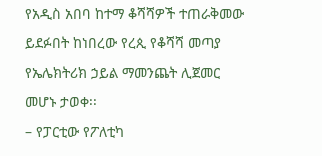የአዲስ አበባ ከተማ ቆሻሻዎች ተጠራቅመው ይደፉበት ከነበረው የረጲ የቆሻሻ መጣያ የኤሌክትሪክ ኃይል ማመንጨት ሊጀመር መሆኑ ታወቀ፡፡
– የፓርቲው የፖለቲካ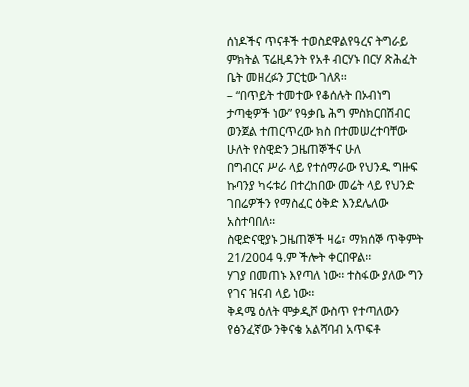ሰነዶችና ጥናቶች ተወስደዋልየዓረና ትግራይ ምክትል ፕሬዚዳንት የአቶ ብርሃኑ በርሃ ጽሕፈት ቤት መዘረፉን ፓርቲው ገለጸ፡፡
– “በጥይት ተመተው የቆሰሉት በኦብነግ ታጣቂዎች ነው” የዓቃቤ ሕግ ምስክርበሽብር ወንጀል ተጠርጥረው ክስ በተመሠረተባቸው ሁለት የስዊድን ጋዜጠኞችና ሁለ
በግብርና ሥራ ላይ የተሰማራው የህንዱ ግዙፍ ኩባንያ ካሩቱሪ በተረከበው መሬት ላይ የህንድ ገበሬዎችን የማስፈር ዕቅድ እንደሌለው አስተባበለ፡፡
ስዊድናዊያኑ ጋዜጠኞች ዛሬ፣ ማክሰኞ ጥቅምት 21/2004 ዓ.ም ችሎት ቀርበዋል፡፡
ሃገያ በመጠኑ እየጣለ ነው፡፡ ተስፋው ያለው ግን የገና ዝናብ ላይ ነው፡፡
ቅዳሜ ዕለት ሞቃዲሾ ውስጥ የተጣለውን የፅንፈኛው ንቅናቄ አልሻባብ አጥፍቶ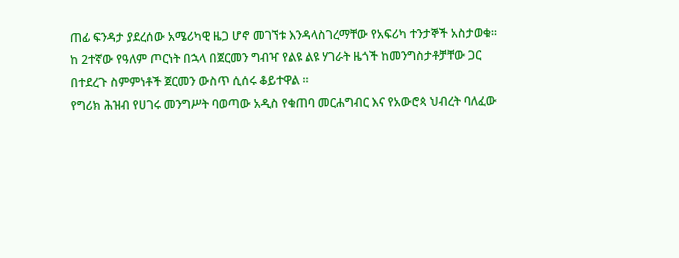ጠፊ ፍንዳታ ያደረሰው አሜሪካዊ ዜጋ ሆኖ መገኘቱ እንዳላስገረማቸው የአፍሪካ ተንታኞች አስታወቁ፡፡
ከ 2ተኛው የዓለም ጦርነት በኋላ በጀርመን ግብዣ የልዩ ልዩ ሃገራት ዜጎች ከመንግስታቶቻቸው ጋር በተደረጉ ስምምነቶች ጀርመን ውስጥ ሲሰሩ ቆይተዋል ።
የግሪክ ሕዝብ የሀገሩ መንግሥት ባወጣው አዲስ የቁጠባ መርሐግብር እና የአውሮጳ ህብረት ባለፈው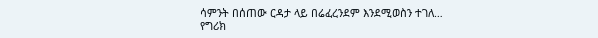ሳምንት በሰጠው ርዳታ ላይ በሬፈረንደም እንደሚወስን ተገለ…
የግሪክ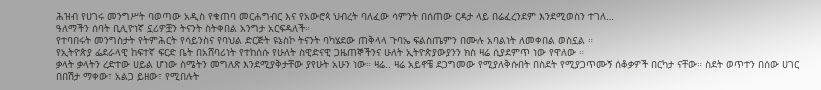ሕዝብ የሀገሩ መንግሥት ባወጣው አዲስ የቁጠባ መርሐግብር እና የአውሮጳ ህብረት ባለፈው ሳምንት በሰጠው ርዳታ ላይ በሬፈረንደም እንደሚወስን ተገለ…
ዓለማችን ሰባት ቢሊዮነኛ ኗሪዎቿን ትናንት ስትቀበል አንግታ አርፍዳለች።
የተባበሩት መንግስታት የትምሕርት የሳይንስና የባህል ድርጅት ዩኔስኮ ትናንት ባካሄደው ጠቅላላ ጉባኤ ፍልስጤምን በሙሉ አባልነት ለመቀበል ወስኗል ።
የኢትዮጵያ ፌደራላዊ ከፍተኛ ፍርድ ቤት በአሸባሪነት የተከሰሱ የሁለት ስዊድናዊ ጋዜጠኞችንና ሁለት ኢትዮጵያውያንን ክስ ዛሬ ሲያደምጥ ነው የዋለው ።
ቃላት ቃላትን ረድተው ሀይል ሆነው ስሜትን መግለጽ እንደሚያቅታቸው ያየሁት አሁን ነው። ዛሬ.. ዛሬ አይኖቼ ደጋግመው የሚያለቅሱበት በስደት የሚያጋጥሙኝ ሰቆቃዎች በርካታ ናቸው። ስደት ወጥተን በሰው ሀገር በበሽታ ማቀው፣ አልጋ ይዘው፣ የሚበሉት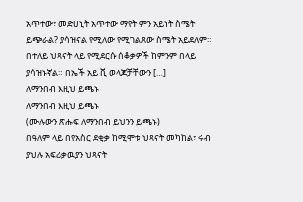አጥተው፣ መድሀኒት አጥተው ማየት ምን አይነት ስሜት ይጭራል? ያሳዝናል የሚለው የሚገልጸው ስሜት አይደለም። በተለይ ህጻናት ላይ የሚደርሱ ሰቆቃዎች ከምንም በላይ ያሳዝኑኛል። በኤች አይ ቪ ወላጆቻቸውን […]
ለማንበብ እዚህ ይጫኑ
ለማንበብ እዚህ ይጫኑ
(ሙሉውን ጽሑፍ ለማንበብ ይህንን ይጫኑ)
በዓለም ላይ በየአስር ደቂቃ ከሚሞቱ ህጻናት መካከል፣ ሩብ ያህሉ አፍሪቃዉያን ህጻናት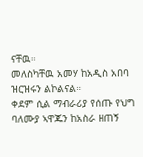ናቸዉ።
መለስካቸዉ አመሃ ከአዲስ አበባ ዝርዝሩን ልኮልናል።
ቀደም ሲል ማብራሪያ የሰጡ የህግ ባለሙያ ኣዋጁን ከአስራ ዘጠኝ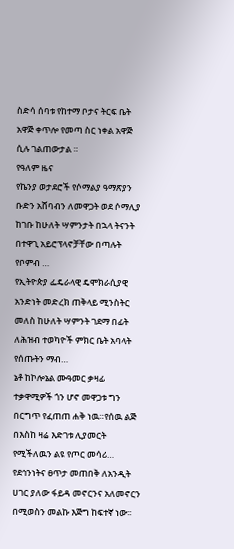ስድሳ ሰባቱ የከተማ ቦታና ትርፍ ቤት አዋጅ ቀጥሎ የመጣ ስር ነቀል አዋጅ ሲሉ ገልጠውታል ።
የዓለም ዜና
የኬንያ ወታደሮች የሶማልያ ዓማጽያን ቡድን አሸባብን ለመዋጋት ወደ ሶማሊያ ከገቡ ከሁለት ሣምንታት በኋላ ትናንት በተዋጊ አይሮፕላኖቻቸው በጣሉት የቦምብ …
የኢትዮጵያ ፌዴራላዊ ዴሞክራሲያዊ አንድነት መድረክ ጠቅላይ ሚንስትር መለስ ከሁለት ሣምንት ገደማ በፊት ለሕዝብ ተወካዮች ምክር ቤት አባላት የሰጡትን ማብ…
ኔቶ ከኮሎኔል ሙዓመር ቃዛፊ ተቃዋሚዎች ጎን ሆኖ መዋጋቱ ግን በርግጥ የፈጠጠ ሐቅ ነዉ።የሰዉ ልጅ በእስከ ዛሬ እድገቱ ሊያመርት የሚችለዉን ልዩ የጦር መሳሪ…
የደኅንነትና ፀጥታ መጠበቅ ለአንዲት ሀገር ያለው ፋይዳ መኖርንና አለመኖርን በሚወስን መልኩ እጅግ ከፍተኛ ነው፡፡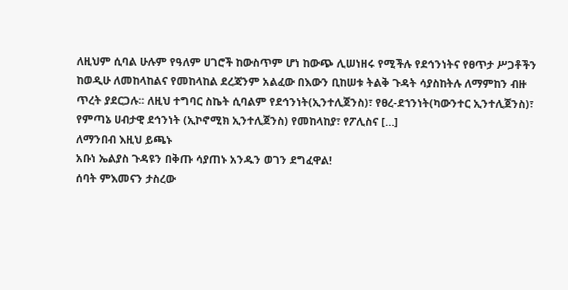ለዚህም ሲባል ሁሉም የዓለም ሀገሮች ከውስጥም ሆነ ከውጭ ሊሠነዘሩ የሚችሉ የደኅንነትና የፀጥታ ሥጋቶችን ከወዲሁ ለመከላከልና የመከላከል ደረጃንም አልፈው በእውን ቢከሠቱ ትልቅ ጉዳት ሳያስከትሉ ለማምከን ብዙ ጥረት ያደርጋሉ፡፡ ለዚህ ተግባር ስኬት ሲባልም የደኅንነት(ኢንተሊጀንስ)፣ የፀረ-ደኀንነት(ካውንተር ኢንተሊጀንስ)፣ የምጣኔ ሀብታዊ ደኅንነት (ኢኮኖሚክ ኢንተሊጀንስ) የመከላከያ፣ የፖሊስና […]
ለማንበብ እዚህ ይጫኑ
አቡነ ኤልያስ ጉዳዩን በቅጡ ሳያጠኑ አንዱን ወገን ደግፈዋል!
ሰባት ምእመናን ታስረው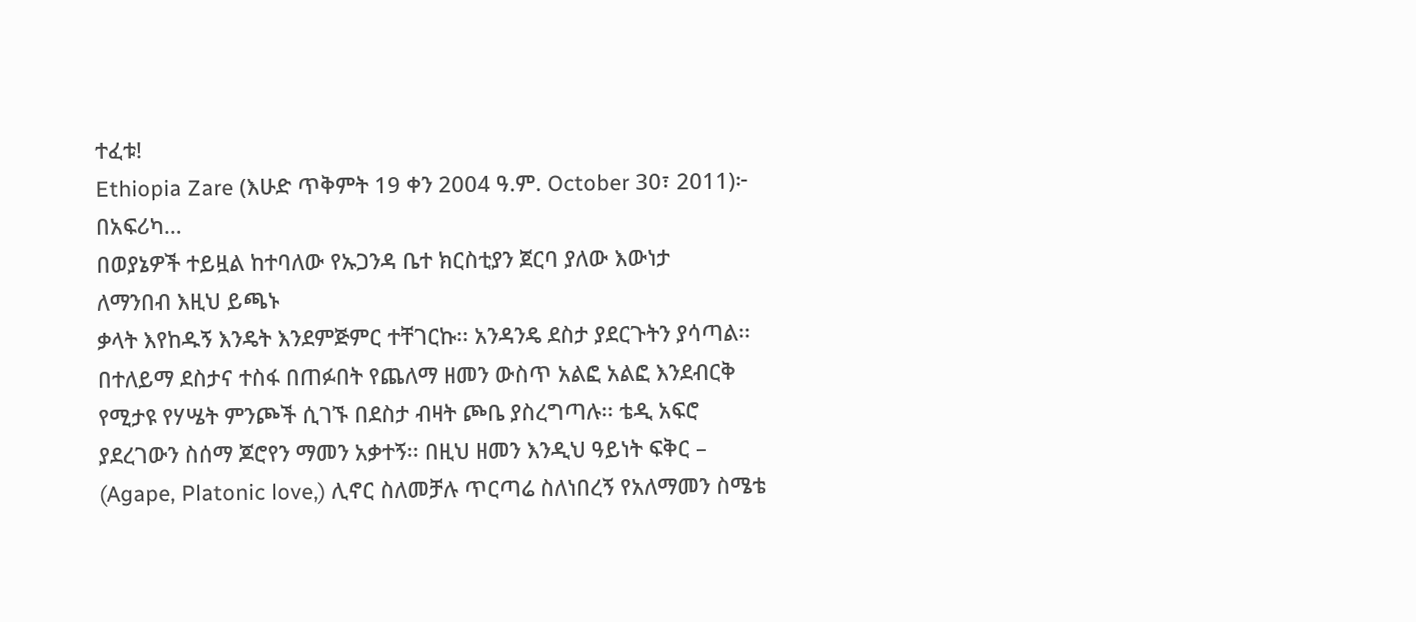ተፈቱ!
Ethiopia Zare (እሁድ ጥቅምት 19 ቀን 2004 ዓ.ም. October 30፣ 2011)፦ በአፍሪካ…
በወያኔዎች ተይዟል ከተባለው የኡጋንዳ ቤተ ክርስቲያን ጀርባ ያለው እውነታ
ለማንበብ እዚህ ይጫኑ
ቃላት እየከዱኝ እንዴት እንደምጅምር ተቸገርኩ፡፡ አንዳንዴ ደስታ ያደርጉትን ያሳጣል፡፡ በተለይማ ደስታና ተስፋ በጠፉበት የጨለማ ዘመን ውስጥ አልፎ አልፎ እንደብርቅ የሚታዩ የሃሤት ምንጮች ሲገኙ በደስታ ብዛት ጮቤ ያስረግጣሉ፡፡ ቴዲ አፍሮ ያደረገውን ስሰማ ጆሮየን ማመን አቃተኝ፡፡ በዚህ ዘመን እንዲህ ዓይነት ፍቅር – (Agape, Platonic love,) ሊኖር ስለመቻሉ ጥርጣሬ ስለነበረኝ የአለማመን ስሜቴ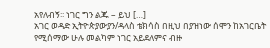አየለብኝ፡፡ ነገር ግን ልጁ – ይህ […]
አገር ወዳድ ኢትዮጵያውያን/ዳላስ ቴክሳስ በዚህ በያዝነው ሰሞን ከአገርቤት የሚሰማው ሁሉ መልካም ነገር አይደለምና ብዙ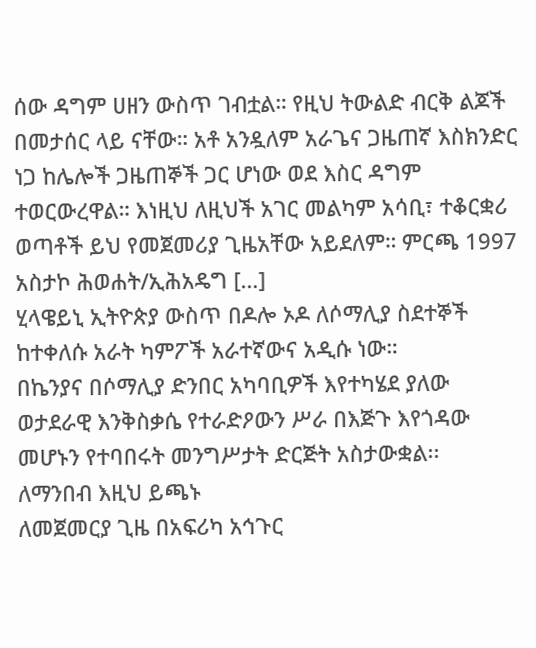ሰው ዳግም ሀዘን ውስጥ ገብቷል። የዚህ ትውልድ ብርቅ ልጆች በመታሰር ላይ ናቸው። አቶ አንዷለም አራጌና ጋዜጠኛ እስክንድር ነጋ ከሌሎች ጋዜጠኞች ጋር ሆነው ወደ እስር ዳግም ተወርውረዋል። እነዚህ ለዚህች አገር መልካም አሳቢ፣ ተቆርቋሪ ወጣቶች ይህ የመጀመሪያ ጊዜአቸው አይደለም። ምርጫ 1997 አስታኮ ሕወሐት/ኢሕአዴግ […]
ሂላዌይኒ ኢትዮጵያ ውስጥ በዶሎ ኦዶ ለሶማሊያ ስደተኞች ከተቀለሱ አራት ካምፖች አራተኛውና አዲሱ ነው።
በኬንያና በሶማሊያ ድንበር አካባቢዎች እየተካሄደ ያለው ወታደራዊ እንቅስቃሴ የተራድዖውን ሥራ በእጅጉ እየጎዳው መሆኑን የተባበሩት መንግሥታት ድርጅት አስታውቋል፡፡
ለማንበብ እዚህ ይጫኑ
ለመጀመርያ ጊዜ በአፍሪካ አኅጉር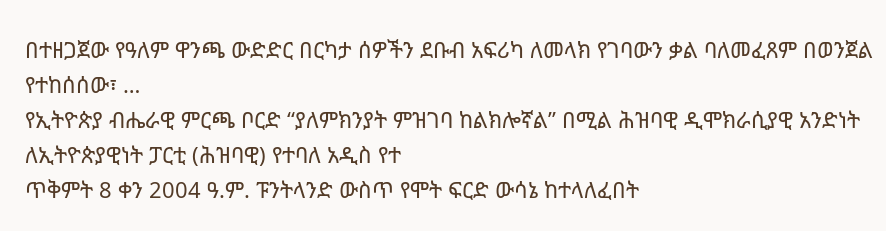በተዘጋጀው የዓለም ዋንጫ ውድድር በርካታ ሰዎችን ደቡብ አፍሪካ ለመላክ የገባውን ቃል ባለመፈጸም በወንጀል የተከሰሰው፣ …
የኢትዮጵያ ብሔራዊ ምርጫ ቦርድ “ያለምክንያት ምዝገባ ከልክሎኛል” በሚል ሕዝባዊ ዲሞክራሲያዊ አንድነት ለኢትዮጵያዊነት ፓርቲ (ሕዝባዊ) የተባለ አዲስ የተ
ጥቅምት 8 ቀን 2004 ዓ.ም. ፑንትላንድ ውስጥ የሞት ፍርድ ውሳኔ ከተላለፈበት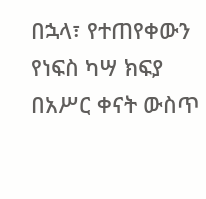በኋላ፣ የተጠየቀውን የነፍስ ካሣ ክፍያ በአሥር ቀናት ውስጥ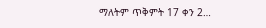ማለትም ጥቅምት 17 ቀን 2…